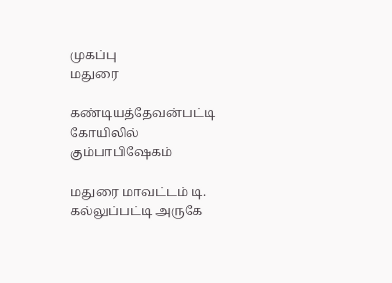முகப்பு
மதுரை

கண்டியத்தேவன்பட்டி கோயிலில் கும்பாபிஷேகம்

மதுரை மாவட்டம் டி. கல்லுப்பட்டி அருகே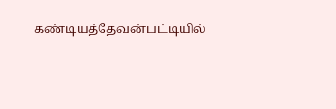கண்டியத்தேவன்பட்டியில்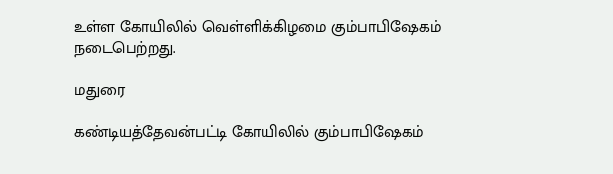உள்ள கோயிலில் வெள்ளிக்கிழமை கும்பாபிஷேகம் நடைபெற்றது.

மதுரை

கண்டியத்தேவன்பட்டி கோயிலில் கும்பாபிஷேகம்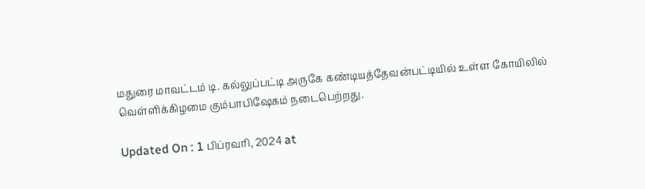மதுரை மாவட்டம் டி. கல்லுப்பட்டி அருகே கண்டியத்தேவன்பட்டியில் உள்ள கோயிலில் வெள்ளிக்கிழமை கும்பாபிஷேகம் நடைபெற்றது.

Updated On : 1 பிப்ரவரி, 2024 at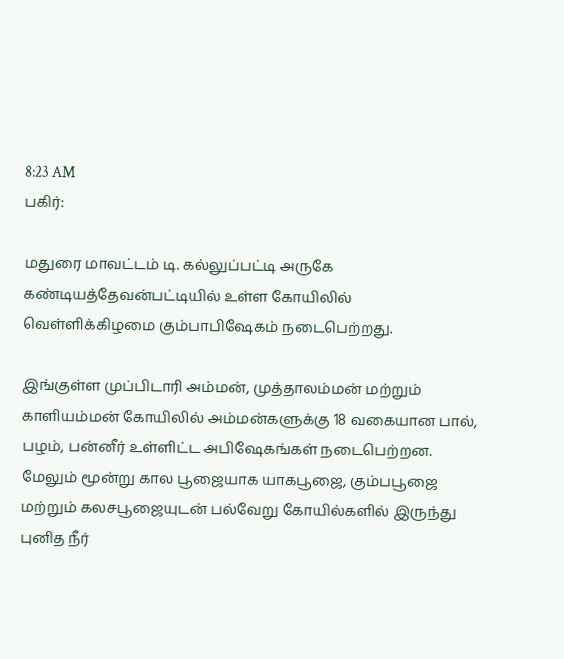8:23 AM
பகிர்:

மதுரை மாவட்டம் டி. கல்லுப்பட்டி அருகே கண்டியத்தேவன்பட்டியில் உள்ள கோயிலில் வெள்ளிக்கிழமை கும்பாபிஷேகம் நடைபெற்றது.

இங்குள்ள முப்பிடாரி அம்மன், முத்தாலம்மன் மற்றும் காளியம்மன் கோயிலில் அம்மன்களுக்கு 18 வகையான பால், பழம், பன்னீர் உள்ளிட்ட அபிஷேகங்கள் நடைபெற்றன. மேலும் மூன்று கால பூஜையாக யாகபூஜை, கும்பபூஜை மற்றும் கலசபூஜையுடன் பல்வேறு கோயில்களில் இருந்து புனித நீர்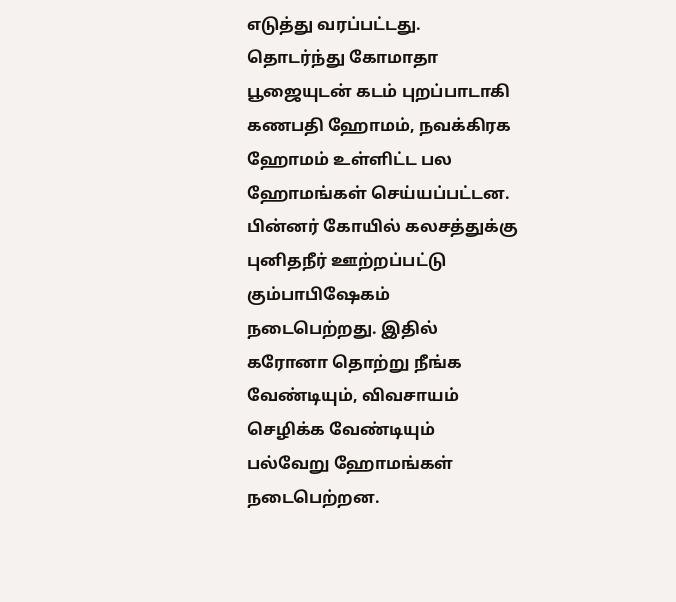எடுத்து வரப்பட்டது. தொடர்ந்து கோமாதா பூஜையுடன் கடம் புறப்பாடாகி கணபதி ஹோமம், நவக்கிரக ஹோமம் உள்ளிட்ட பல ஹோமங்கள் செய்யப்பட்டன. பின்னர் கோயில் கலசத்துக்கு புனிதநீர் ஊற்றப்பட்டு கும்பாபிஷேகம் நடைபெற்றது. இதில் கரோனா தொற்று நீங்க வேண்டியும், விவசாயம் செழிக்க வேண்டியும் பல்வேறு ஹோமங்கள் நடைபெற்றன.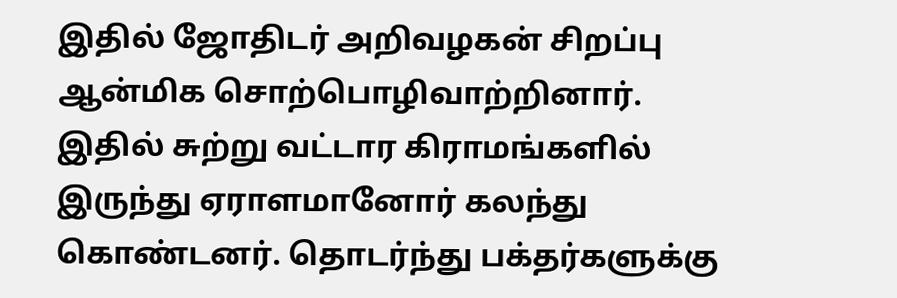இதில் ஜோதிடர் அறிவழகன் சிறப்பு ஆன்மிக சொற்பொழிவாற்றினார். இதில் சுற்று வட்டார கிராமங்களில் இருந்து ஏராளமானோர் கலந்து கொண்டனர். தொடர்ந்து பக்தர்களுக்கு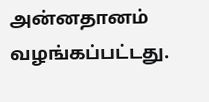அன்னதானம் வழங்கப்பட்டது.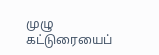முழு கட்டுரையைப்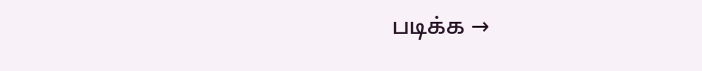படிக்க →